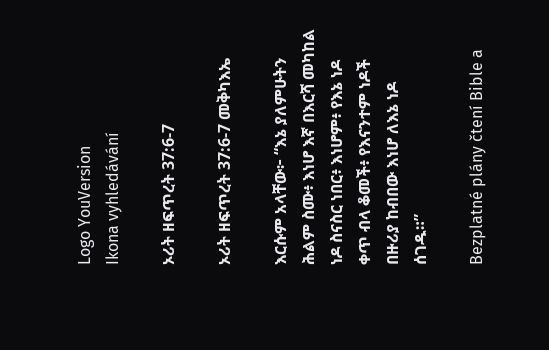Logo YouVersion
Ikona vyhledávání

ኦሪት ዘፍጥረት 37:6-7

ኦሪት ዘፍጥረት 37:6-7 መቅካእኤ

እርሱም አላቸው፦ “እኔ ያለምሁትን ሕልም ስሙ፥ እነሆ እኛ በእርሻ መካከል ነዶ ስናስር ነበር፥ እነሆም፥ የእኔ ነዶ ቀጥ ብላ ቆመች፥ የእናንተም ነዶች በዙሪያ ከብበው እነሆ ለእኔ ነዶ ሰገዱ።”

Bezplatné plány čtení Bible a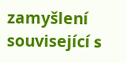zamyšlení související s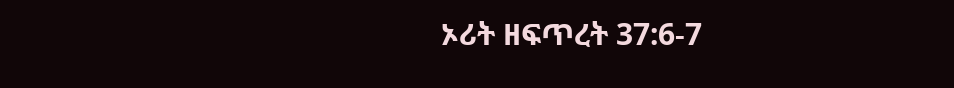ኦሪት ዘፍጥረት 37:6-7